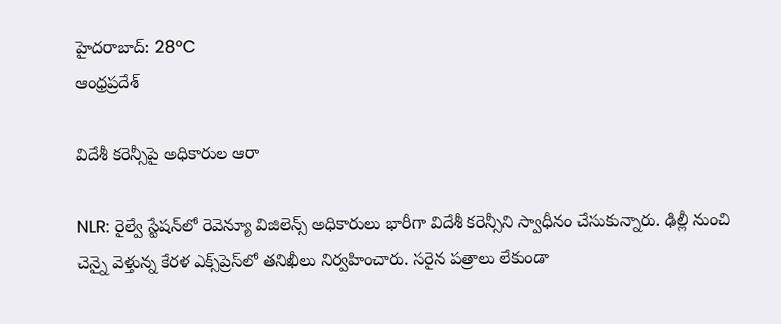హైదరాబాద్: 28°C
ఆంధ్రప్రదేశ్

విదేశీ కరెన్సీపై అధికారుల ఆరా

NLR: రైల్వే స్టేషన్‌లో రెవెన్యూ విజిలెన్స్ అధికారులు భారీగా విదేశీ కరెన్సీని స్వాధీనం చేసుకున్నారు. ఢిల్లీ నుంచి చెన్నై వెళ్తున్న కేరళ ఎక్స్‌ప్రెస్‌లో తనిఖీలు నిర్వహించారు. సరైన పత్రాలు లేకుండా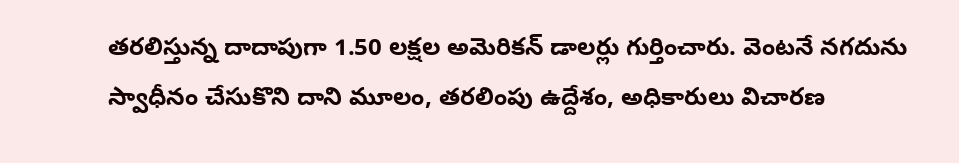తరలిస్తున్న దాదాపుగా 1.50 లక్షల అమెరికన్ డాలర్లు గుర్తించారు. వెంటనే నగదును స్వాధీనం చేసుకొని దాని మూలం, తరలింపు ఉద్దేశం, అధికారులు విచారణ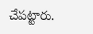చేపట్టారు.